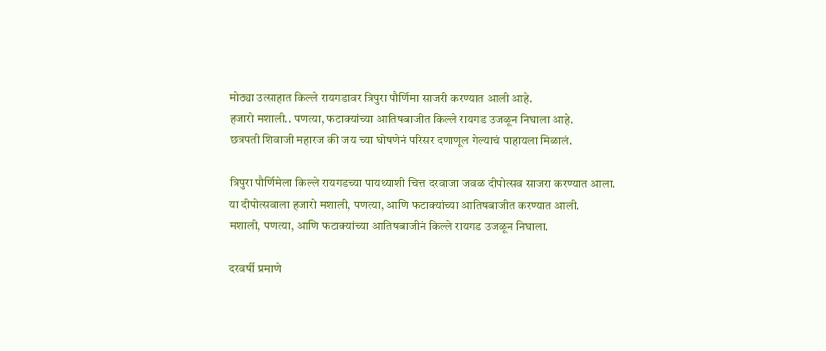मोठ्या उत्साहात किल्ले रायगडावर त्रिपुरा पौर्णिमा साजरी करण्यात आली आहे.
हजारो मशाली.. पणत्या, फटाक्यांच्या आतिषबाजीत किल्ले रायगड उजळून निघाला आहे.
छत्रपती शिवाजी महारज की जय च्या घोषणेनं परिसर दणाणूल गेल्याचं पाहायला मिळालं.

त्रिपुरा पौर्णिमेला किल्ले रायगडच्या पायथ्याशी चित्त दरवाजा जवळ दीपोत्सव साजरा करण्यात आला.
या दीपोत्सवाला हजारो मशाली, पणत्या, आणि फटाक्यांच्या आतिषबाजीत करण्यात आली.
मशाली, पणत्या, आणि फटाक्यांच्या आतिषबाजीनं किल्ले रायगड उजळून निघाला.

दरवर्षी प्रमाणे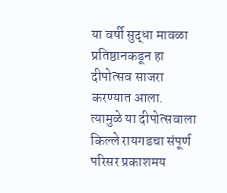या वर्षी सुद्धा मावळा प्रतिष्ठानकडून हा दीपोत्सव साजरा करण्यात आला.
त्यामुळे या दीपोत्सवाला किल्ले रायगडचा संपूर्ण परिसर प्रकाशमय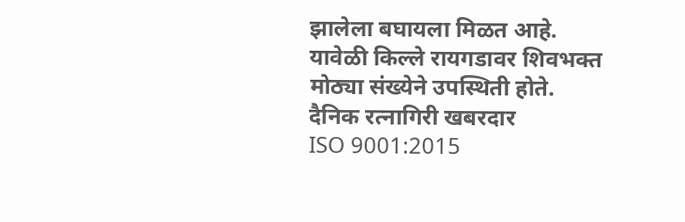झालेला बघायला मिळत आहे.
यावेळी किल्ले रायगडावर शिवभक्त मोठ्या संख्येने उपस्थिती होते.
दैनिक रत्नागिरी खबरदार
ISO 9001:2015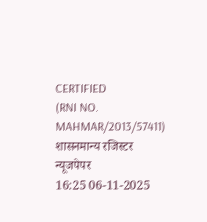CERTIFIED
(RNI NO. MAHMAR/2013/57411)
शासनमान्य रजिस्टर न्यूजपेपर
16:25 06-11-2025